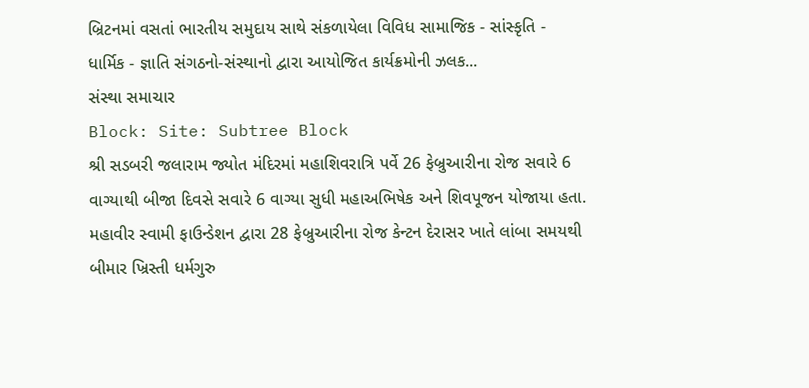બ્રિટનમાં વસતાં ભારતીય સમુદાય સાથે સંકળાયેલા વિવિધ સામાજિક - સાંસ્કૃતિ - ધાર્મિક - જ્ઞાતિ સંગઠનો-સંસ્થાનો દ્વારા આયોજિત કાર્યક્રમોની ઝલક...
સંસ્થા સમાચાર
Block: Site: Subtree Block
શ્રી સડબરી જલારામ જ્યોત મંદિરમાં મહાશિવરાત્રિ પર્વે 26 ફેબ્રુઆરીના રોજ સવારે 6 વાગ્યાથી બીજા દિવસે સવારે 6 વાગ્યા સુધી મહાઅભિષેક અને શિવપૂજન યોજાયા હતા.
મહાવીર સ્વામી ફાઉન્ડેશન દ્વારા 28 ફેબ્રુઆરીના રોજ કેન્ટન દેરાસર ખાતે લાંબા સમયથી બીમાર ખ્રિસ્તી ધર્મગુરુ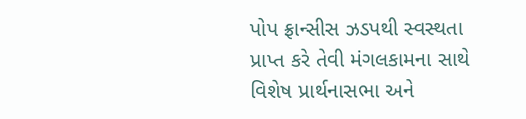પોપ ફ્રાન્સીસ ઝડપથી સ્વસ્થતા પ્રાપ્ત કરે તેવી મંગલકામના સાથે વિશેષ પ્રાર્થનાસભા અને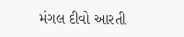મંગલ દીવો આરતી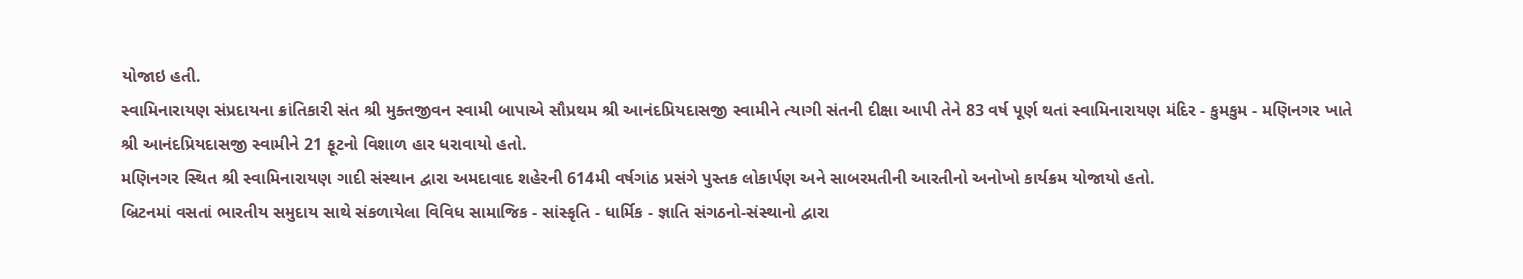યોજાઇ હતી.
સ્વામિનારાયણ સંપ્રદાયના ક્રાંતિકારી સંત શ્રી મુક્તજીવન સ્વામી બાપાએ સૌપ્રથમ શ્રી આનંદપ્રિયદાસજી સ્વામીને ત્યાગી સંતની દીક્ષા આપી તેને 83 વર્ષ પૂર્ણ થતાં સ્વામિનારાયણ મંદિર - કુમકુમ - મણિનગર ખાતે શ્રી આનંદપ્રિયદાસજી સ્વામીને 21 ફૂટનો વિશાળ હાર ધરાવાયો હતો.
મણિનગર સ્થિત શ્રી સ્વામિનારાયણ ગાદી સંસ્થાન દ્વારા અમદાવાદ શહેરની 614મી વર્ષગાંઠ પ્રસંગે પુસ્તક લોકાર્પણ અને સાબરમતીની આરતીનો અનોખો કાર્યક્રમ યોજાયો હતો.
બ્રિટનમાં વસતાં ભારતીય સમુદાય સાથે સંકળાયેલા વિવિધ સામાજિક - સાંસ્કૃતિ - ધાર્મિક - જ્ઞાતિ સંગઠનો-સંસ્થાનો દ્વારા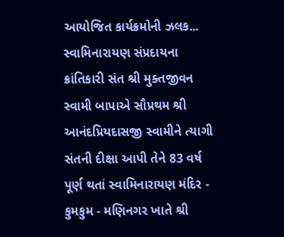આયોજિત કાર્યક્રમોની ઝલક...
સ્વામિનારાયણ સંપ્રદાયના ક્રાંતિકારી સંત શ્રી મુક્તજીવન સ્વામી બાપાએ સૌપ્રથમ શ્રી આનંદપ્રિયદાસજી સ્વામીને ત્યાગી સંતની દીક્ષા આપી તેને 83 વર્ષ પૂર્ણ થતાં સ્વામિનારાયણ મંદિર - કુમકુમ - મણિનગર ખાતે શ્રી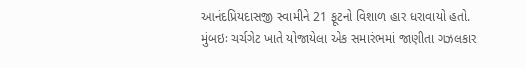આનંદપ્રિયદાસજી સ્વામીને 21 ફૂટનો વિશાળ હાર ધરાવાયો હતો.
મુંબઇઃ ચર્ચગેટ ખાતે યોજાયેલા એક સમારંભમાં જાણીતા ગઝલકાર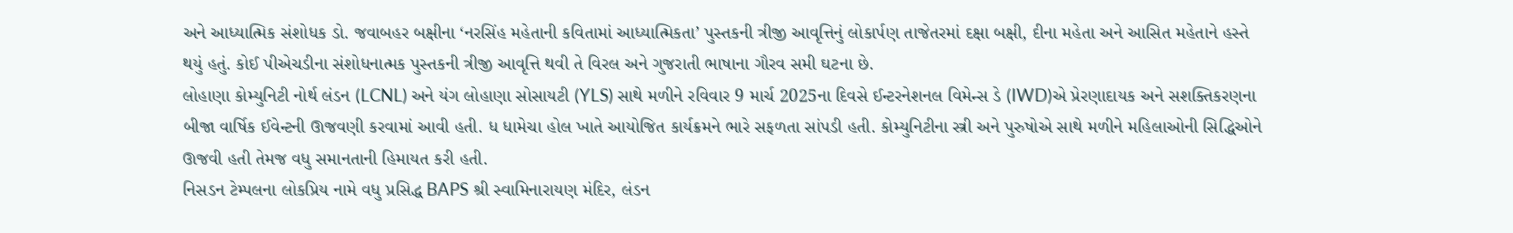અને આધ્યાત્મિક સંશોધક ડો. જવાબહર બક્ષીના ‘નરસિંહ મહેતાની કવિતામાં આધ્યાત્મિકતા’ પુસ્તકની ત્રીજી આવૃત્તિનું લોકાર્પણ તાજેતરમાં દક્ષા બક્ષી, દીના મહેતા અને આસિત મહેતાને હસ્તે થયું હતું. કોઈ પીએચડીના સંશોધનાત્મક પુસ્તકની ત્રીજી આવૃત્તિ થવી તે વિરલ અને ગુજરાતી ભાષાના ગૌરવ સમી ઘટના છે.
લોહાણા કોમ્યુનિટી નોર્થ લંડન (LCNL) અને યંગ લોહાણા સોસાયટી (YLS) સાથે મળીને રવિવાર 9 માર્ચ 2025ના દિવસે ઈન્ટરનેશનલ વિમેન્સ ડે (IWD)એ પ્રેરણાદાયક અને સશક્તિકરણના બીજા વાર્ષિક ઈવેન્ટની ઊજવણી કરવામાં આવી હતી. ધ ધામેચા હોલ ખાતે આયોજિત કાર્યક્રમને ભારે સફળતા સાંપડી હતી. કોમ્યુનિટીના સ્ત્રી અને પુરુષોએ સાથે મળીને મહિલાઓની સિદ્ધિઓને ઊજવી હતી તેમજ વધુ સમાનતાની હિમાયત કરી હતી.
નિસડન ટેમ્પલના લોકપ્રિય નામે વધુ પ્રસિદ્ધ BAPS શ્રી સ્વામિનારાયણ મંદિર, લંડન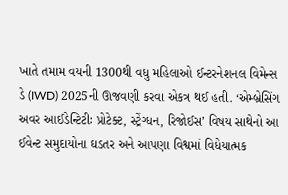ખાતે તમામ વયની 1300થી વધુ મહિલાઓ ઈન્ટરનેશનલ વિમેન્સ ડે (IWD) 2025ની ઊજવણી કરવા એકત્ર થઈ હતી. ‘એમ્બ્રેસિંગ અવર આઈડેન્ટિટીઃ પ્રોટેક્ટ, સ્ટ્રેંગ્ધન, રિજોઈસ’ વિષય સાથેનો આ ઈવેન્ટ સમુદાયોના ઘડતર અને આપણા વિશ્વમાં વિધેયાત્મક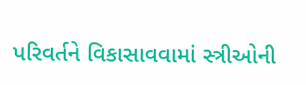પરિવર્તને વિકાસાવવામાં સ્ત્રીઓની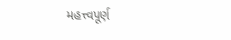મહત્ત્વપૂર્ણ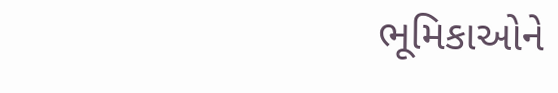ભૂમિકાઓને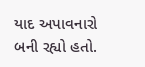યાદ અપાવનારો બની રહ્યો હતો.